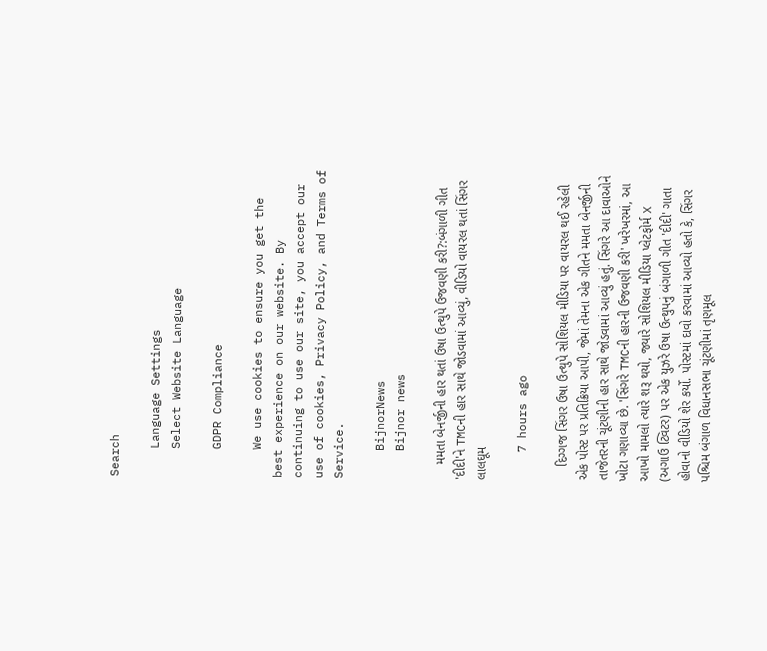Search

    Language Settings
    Select Website Language

    GDPR Compliance

    We use cookies to ensure you get the best experience on our website. By continuing to use our site, you accept our use of cookies, Privacy Policy, and Terms of Service.

    BijnorNews
    Bijnor news

    મમતા બેનર્જીની હાર થતાં ઉષા ઉત્થુપે ઉજવણી કરી?:બંગાળી ગીત 'દીદી'ને TMCની હાર સાથે જોડવામાં આવ્યું, વીડિયો વાયરલ થતાં સિંગર લાલઘૂમ

    7 hours ago

    દિગ્ગજ સિંગર ઉષા ઉત્થુપે સોશિયલ મીડિયા પર વાયરલ થઈ રહેલી એક પોસ્ટ પર પ્રતિક્રિયા આપી, જેમાં તેમના એક ગીતને મમતા બેનર્જીની તાજેતરની ચૂંટણીની હાર સાથે જોડવામાં આવ્યું હતું. સિંગરે આ દાવાઓને ખોટા ગણાવ્યા છે. 'સિંગરે TMCની હારની ઉજવણી કરી' ખરેખરમાં, આ આખો મામલો ત્યારે શરૂ થયો, જ્યારે સોશિયલ મીડિયા પ્લેટફોર્મ X (અગાઉ ટ્વિટર) પર એક યુઝરે ઉષા ઉત્થુપનું બંગાળી ગીત 'દીદી' ગાતા હોવાનો વીડિયો શેર કર્યો. પોસ્ટમાં દાવો કરવામાં આવ્યો હતો કે, સિંગર પશ્ચિમ બંગાળ વિધાનસભા ચૂંટણીમાં તૃણમૂલ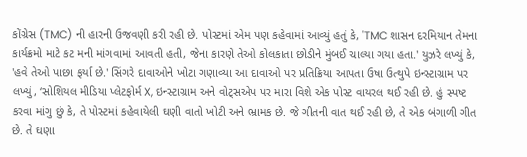કોંગ્રેસ (TMC) ની હારની ઉજવણી કરી રહી છે. પોસ્ટમાં એમ પણ કહેવામાં આવ્યું હતું કે, 'TMC શાસન દરમિયાન તેમના કાર્યક્રમો માટે કટ મની માંગવામાં આવતી હતી, જેના કારણે તેઓ કોલકાતા છોડીને મુંબઈ ચાલ્યા ગયા હતા.' યુઝરે લખ્યું કે, 'હવે તેઓ પાછા ફર્યા છે.' સિંગરે દાવાઓને ખોટા ગણાવ્યા આ દાવાઓ પર પ્રતિક્રિયા આપતા ઉષા ઉત્થુપે ઇન્સ્ટાગ્રામ પર લખ્યું, ‘સોશિયલ મીડિયા પ્લેટફોર્મ X, ઇન્સ્ટાગ્રામ અને વોટ્સએપ પર મારા વિશે એક પોસ્ટ વાયરલ થઈ રહી છે. હું સ્પષ્ટ કરવા માંગુ છું કે, તે પોસ્ટમાં કહેવાયેલી ઘણી વાતો ખોટી અને ભ્રામક છે. જે ગીતની વાત થઈ રહી છે, તે એક બંગાળી ગીત છે. તે ઘણા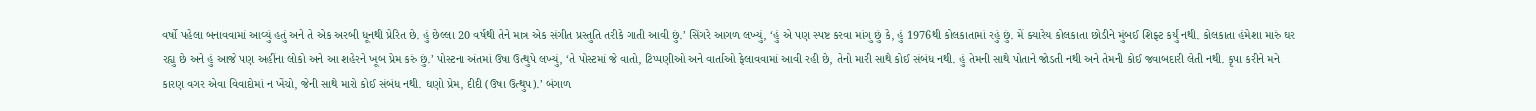વર્ષો પહેલા બનાવવામાં આવ્યું હતું અને તે એક અરબી ધૂનથી પ્રેરિત છે. હું છેલ્લા 20 વર્ષથી તેને માત્ર એક સંગીત પ્રસ્તુતિ તરીકે ગાતી આવી છું.’ સિંગરે આગળ લખ્યું, ‘હું એ પણ સ્પષ્ટ કરવા માંગુ છું કે, હું 1976થી કોલકાતામાં રહું છું. મેં ક્યારેય કોલકાતા છોડીને મુંબઈ શિફ્ટ કર્યું નથી. કોલકાતા હંમેશા મારું ઘર રહ્યુ છે અને હું આજે પણ અહીંના લોકો અને આ શહેરને ખૂબ પ્રેમ કરું છું.’ પોસ્ટના અંતમાં ઉષા ઉત્થુપે લખ્યું, ‘તે પોસ્ટમાં જે વાતો, ટિપ્પણીઓ અને વાર્તાઓ ફેલાવવામાં આવી રહી છે, તેનો મારી સાથે કોઈ સંબંધ નથી. હું તેમની સાથે પોતાને જોડતી નથી અને તેમની કોઈ જવાબદારી લેતી નથી. કૃપા કરીને મને કારણ વગર એવા વિવાદોમાં ન ખેંચો, જેની સાથે મારો કોઈ સંબંધ નથી. ઘણો પ્રેમ, દીદી (ઉષા ઉત્થુપ).’ બંગાળ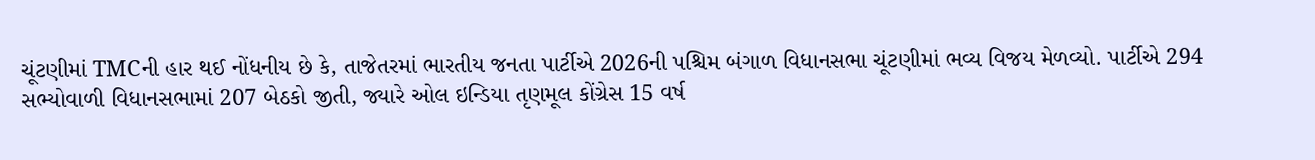ચૂંટણીમાં TMCની હાર થઈ નોંધનીય છે કે, તાજેતરમાં ભારતીય જનતા પાર્ટીએ 2026ની પશ્ચિમ બંગાળ વિધાનસભા ચૂંટણીમાં ભવ્ય વિજય મેળવ્યો. પાર્ટીએ 294 સભ્યોવાળી વિધાનસભામાં 207 બેઠકો જીતી, જ્યારે ઓલ ઇન્ડિયા તૃણમૂલ કોંગ્રેસ 15 વર્ષ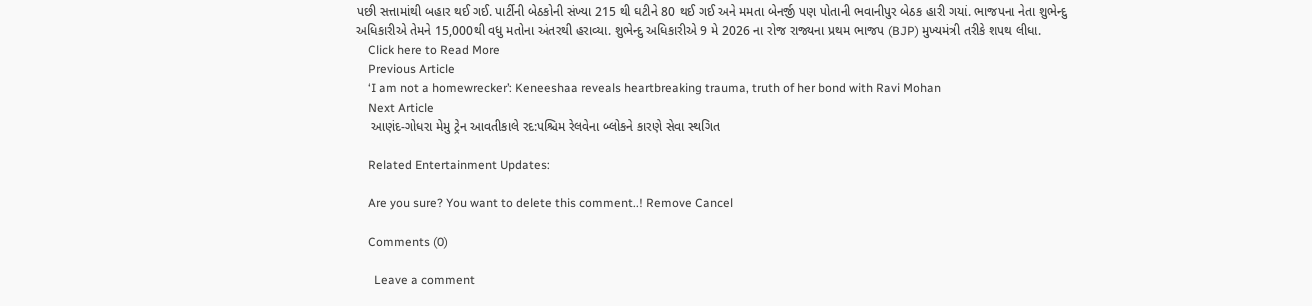પછી સત્તામાંથી બહાર થઈ ગઈ. પાર્ટીની બેઠકોની સંખ્યા 215 થી ઘટીને 80 થઈ ગઈ અને મમતા બેનર્જી પણ પોતાની ભવાનીપુર બેઠક હારી ગયાં. ભાજપના નેતા શુભેન્દુ અધિકારીએ તેમને 15,000થી વધુ મતોના અંતરથી હરાવ્યા. શુભેન્દુ અધિકારીએ 9 મે 2026 ના રોજ રાજ્યના પ્રથમ ભાજપ (BJP) મુખ્યમંત્રી તરીકે શપથ લીધા.
    Click here to Read More
    Previous Article
    ‘I am not a homewrecker’: Keneeshaa reveals heartbreaking trauma, truth of her bond with Ravi Mohan
    Next Article
    આણંદ-ગોધરા મેમુ ટ્રેન આવતીકાલે રદ:પશ્ચિમ રેલવેના બ્લોકને કારણે સેવા સ્થગિત

    Related Entertainment Updates:

    Are you sure? You want to delete this comment..! Remove Cancel

    Comments (0)

      Leave a comment